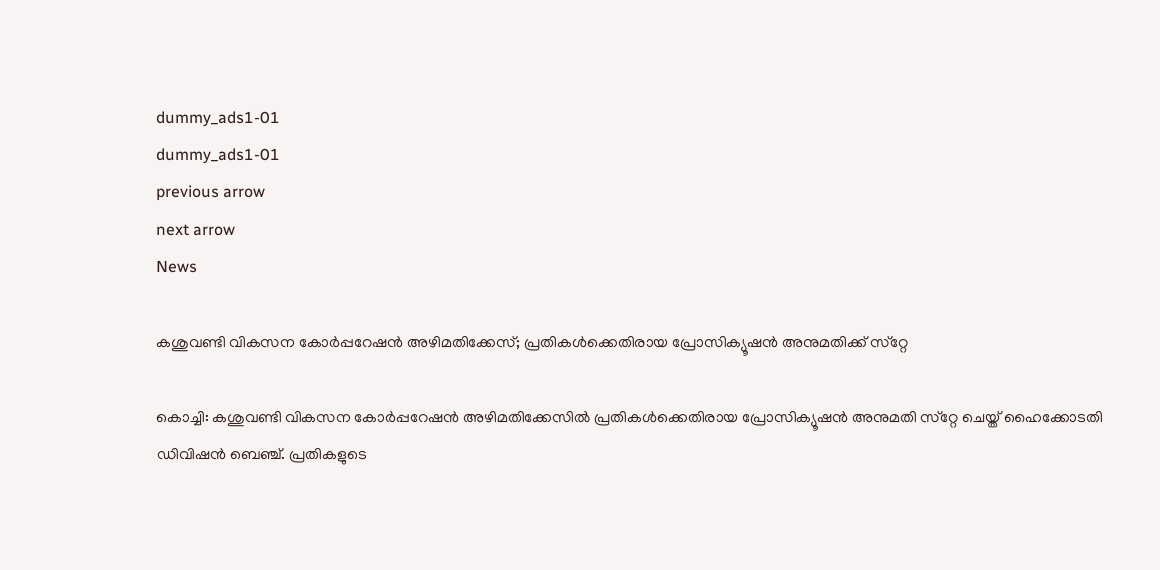dummy_ads1-01
dummy_ads1-01
previous arrow
next arrow
News

കശുവണ്ടി വികസന കോര്‍പ്പറേഷന്‍ അഴിമതിക്കേസ്; പ്രതികള്‍ക്കെതിരായ പ്രോസിക്യൂഷന്‍ അനുമതിക്ക് സ്‌റ്റേ

കൊച്ചി: കശുവണ്ടി വികസന കോര്‍പ്പറേഷന്‍ അഴിമതിക്കേസില്‍ പ്രതികള്‍ക്കെതിരായ പ്രോസിക്യൂഷന്‍ അനുമതി സ്‌റ്റേ ചെയ്ത് ഹൈക്കോടതി ഡിവിഷന്‍ ബെഞ്ച്. പ്രതികളുടെ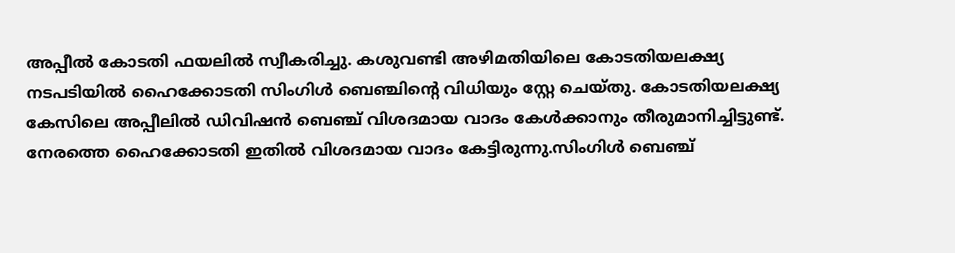അപ്പീല്‍ കോടതി ഫയലില്‍ സ്വീകരിച്ചു. കശുവണ്ടി അഴിമതിയിലെ കോടതിയലക്ഷ്യ നടപടിയില്‍ ഹൈക്കോടതി സിംഗിള്‍ ബെഞ്ചിന്റെ വിധിയും സ്റ്റേ ചെയ്തു. കോടതിയലക്ഷ്യ കേസിലെ അപ്പീലില്‍ ഡിവിഷന്‍ ബെഞ്ച് വിശദമായ വാദം കേള്‍ക്കാനും തീരുമാനിച്ചിട്ടുണ്ട്. നേരത്തെ ഹൈക്കോടതി ഇതില്‍ വിശദമായ വാദം കേട്ടിരുന്നു.സിംഗിള്‍ ബെഞ്ച്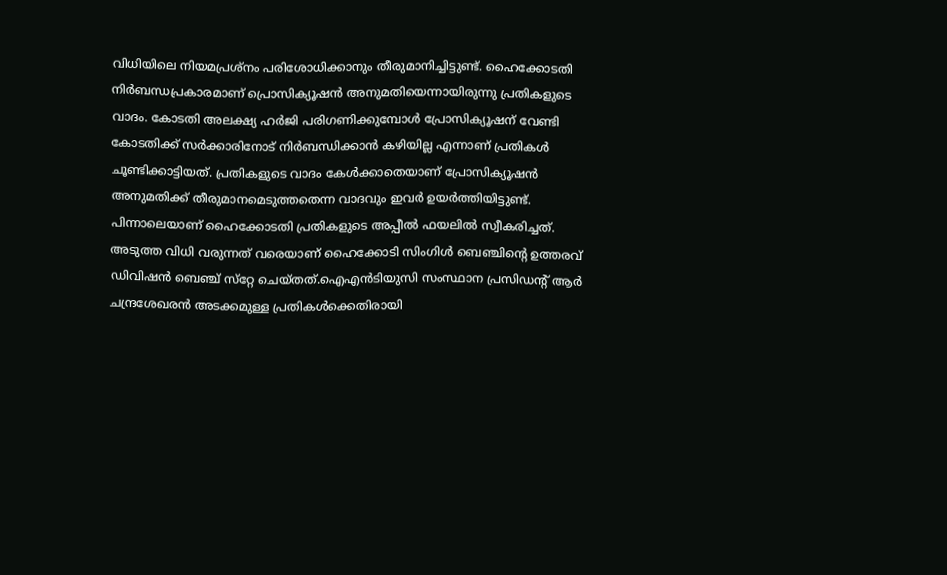വിധിയിലെ നിയമപ്രശ്നം പരിശോധിക്കാനും തീരുമാനിച്ചിട്ടുണ്ട്. ഹൈക്കോടതി നിര്‍ബന്ധപ്രകാരമാണ് പ്രൊസിക്യൂഷന്‍ അനുമതിയെന്നായിരുന്നു പ്രതികളുടെ വാദം. കോടതി അലക്ഷ്യ ഹര്‍ജി പരിഗണിക്കുമ്പോള്‍ പ്രോസിക്യൂഷന് വേണ്ടി കോടതിക്ക് സര്‍ക്കാരിനോട് നിര്‍ബന്ധിക്കാന്‍ കഴിയില്ല എന്നാണ് പ്രതികള്‍ ചൂണ്ടിക്കാട്ടിയത്. പ്രതികളുടെ വാദം കേള്‍ക്കാതെയാണ് പ്രോസിക്യൂഷന്‍ അനുമതിക്ക് തീരുമാനമെടുത്തതെന്ന വാദവും ഇവര്‍ ഉയര്‍ത്തിയിട്ടുണ്ട്. പിന്നാലെയാണ് ഹൈക്കോടതി പ്രതികളുടെ അപ്പീല്‍ ഫയലില്‍ സ്വീകരിച്ചത്. അടുത്ത വിധി വരുന്നത് വരെയാണ് ഹൈക്കോടി സിംഗിള്‍ ബെഞ്ചിന്റെ ഉത്തരവ് ഡിവിഷന്‍ ബെഞ്ച് സ്‌റ്റേ ചെയ്തത്.ഐഎന്‍ടിയുസി സംസ്ഥാന പ്രസിഡന്റ് ആര്‍ ചന്ദ്രശേഖരന്‍ അടക്കമുള്ള പ്രതികള്‍ക്കെതിരായി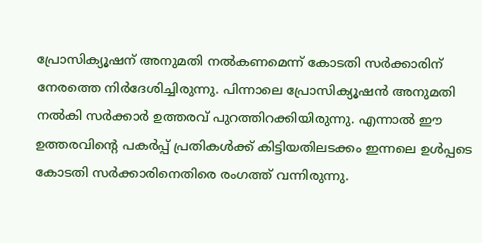പ്രോസിക്യൂഷന് അനുമതി നല്‍കണമെന്ന് കോടതി സര്‍ക്കാരിന് നേരത്തെ നിര്‍ദേശിച്ചിരുന്നു. പിന്നാലെ പ്രോസിക്യൂഷന്‍ അനുമതി നല്‍കി സര്‍ക്കാര്‍ ഉത്തരവ് പുറത്തിറക്കിയിരുന്നു. എന്നാല്‍ ഈ ഉത്തരവിന്റെ പകര്‍പ്പ് പ്രതികള്‍ക്ക് കിട്ടിയതിലടക്കം ഇന്നലെ ഉള്‍പ്പടെ കോടതി സര്‍ക്കാരിനെതിരെ രംഗത്ത് വന്നിരുന്നു.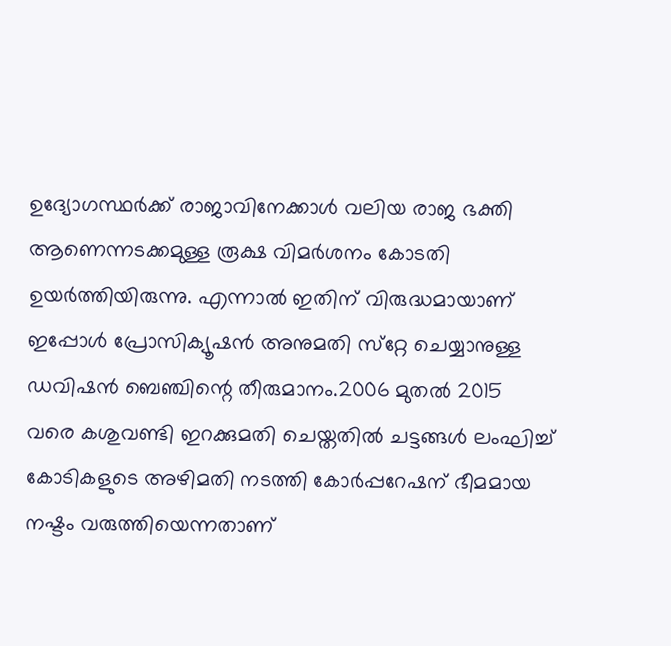ഉദ്യോഗസ്ഥര്‍ക്ക് രാജാവിനേക്കാള്‍ വലിയ രാജ ഭക്തി ആണെന്നടക്കമുള്ള രൂക്ഷ വിമര്‍ശനം കോടതി ഉയര്‍ത്തിയിരുന്നു. എന്നാല്‍ ഇതിന് വിരുദ്ധമായാണ് ഇപ്പോള്‍ പ്രോസിക്യൂഷന്‍ അനുമതി സ്‌റ്റേ ചെയ്യാനുള്ള ഡവിഷന്‍ ബെഞ്ചിന്റെ തീരുമാനം.2006 മുതല്‍ 2015 വരെ കശുവണ്ടി ഇറക്കുമതി ചെയ്തതില്‍ ചട്ടങ്ങള്‍ ലംഘിച്ച് കോടികളുടെ അഴിമതി നടത്തി കോര്‍പ്പറേഷന് ഭീമമായ നഷ്ടം വരുത്തിയെന്നതാണ്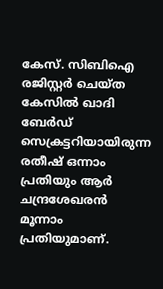കേസ്. സിബിഐ രജിസ്റ്റര്‍ ചെയ്ത കേസില്‍ ഖാദി ബേര്‍ഡ് സെക്രട്ടറിയായിരുന്ന രതീഷ് ഒന്നാം പ്രതിയും ആര്‍ ചന്ദ്രശേഖരന്‍ മൂന്നാം പ്രതിയുമാണ്.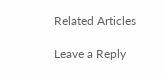Related Articles

Leave a Reply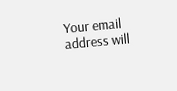Your email address will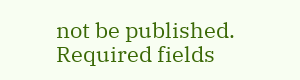not be published. Required fields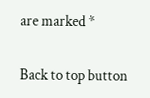are marked *

Back to top button